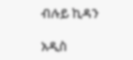ብሉይ ኪዳን

አዲስ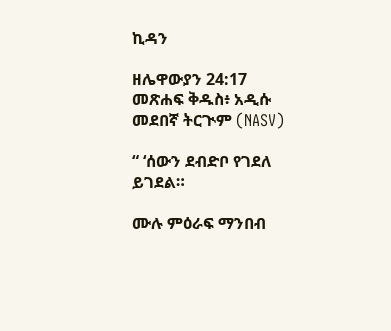ኪዳን

ዘሌዋውያን 24:17 መጽሐፍ ቅዱስ፥ አዲሱ መደበኛ ትርጒም (NASV)

“ ‘ሰውን ደብድቦ የገደለ ይገደል።

ሙሉ ምዕራፍ ማንበብ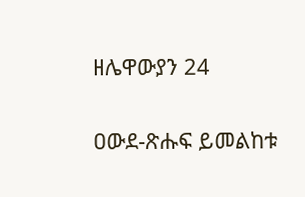ዘሌዋውያን 24

ዐውደ-ጽሑፍ ይመልከቱ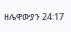ዘሌዋውያን 24:17